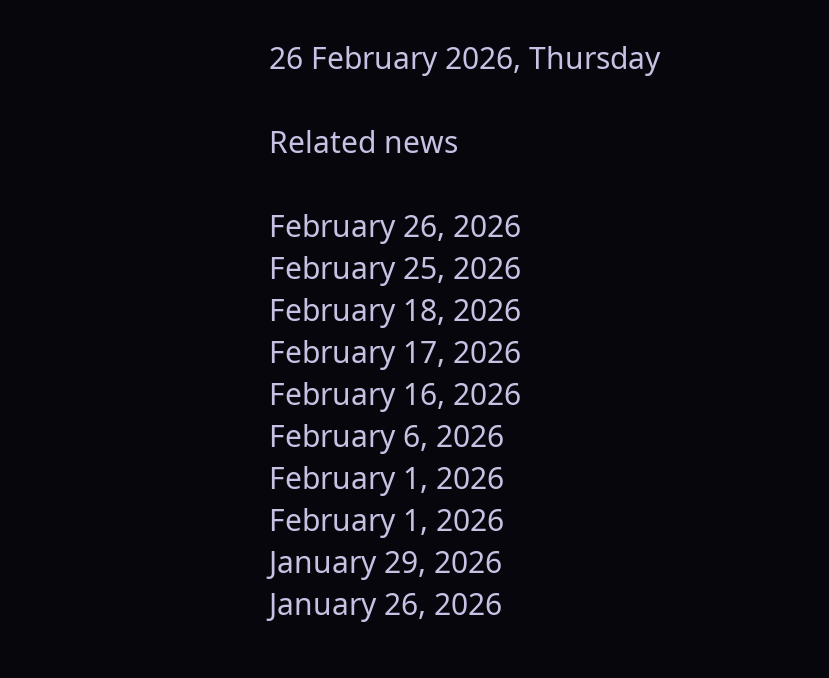26 February 2026, Thursday

Related news

February 26, 2026
February 25, 2026
February 18, 2026
February 17, 2026
February 16, 2026
February 6, 2026
February 1, 2026
February 1, 2026
January 29, 2026
January 26, 2026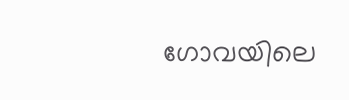ഗോവയിലെ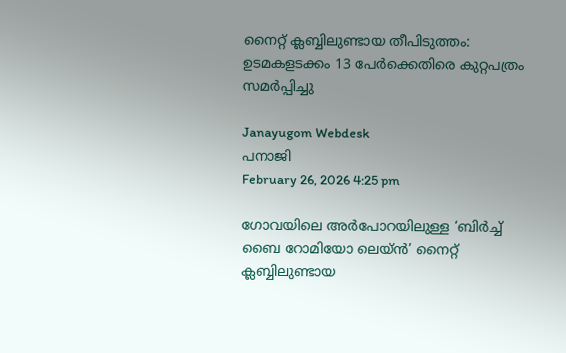നൈറ്റ് ക്ലബ്ബിലുണ്ടായ തീപിടുത്തം: ഉടമകളടക്കം 13 പേർക്കെതിരെ കുറ്റപത്രം സമർപ്പിച്ചു

Janayugom Webdesk
പനാജി
February 26, 2026 4:25 pm

ഗോവയിലെ അർപോറയിലുള്ള ‘ബിർച്ച് ബൈ റോമിയോ ലെയ്ൻ’ നൈറ്റ് ക്ലബ്ബിലുണ്ടായ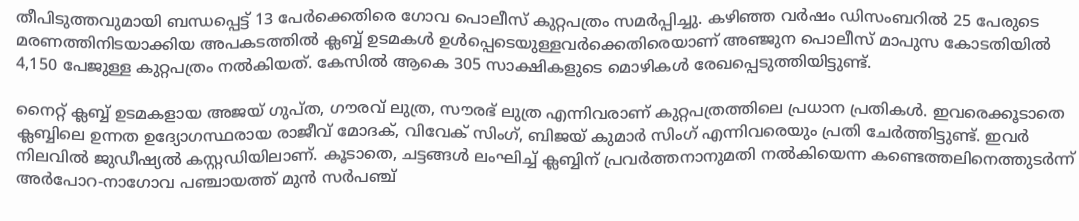തീപിടുത്തവുമായി ബന്ധപ്പെട്ട് 13 പേർക്കെതിരെ ഗോവ പൊലീസ് കുറ്റപത്രം സമർപ്പിച്ചു. കഴിഞ്ഞ വർഷം ഡിസംബറിൽ 25 പേരുടെ മരണത്തിനിടയാക്കിയ അപകടത്തിൽ ക്ലബ്ബ് ഉടമകൾ ഉൾപ്പെടെയുള്ളവർക്കെതിരെയാണ് അഞ്ജുന പൊലീസ് മാപുസ കോടതിയിൽ 4,150 പേജുള്ള കുറ്റപത്രം നൽകിയത്. കേസിൽ ആകെ 305 സാക്ഷികളുടെ മൊഴികൾ രേഖപ്പെടുത്തിയിട്ടുണ്ട്.

നൈറ്റ് ക്ലബ്ബ് ഉടമകളായ അജയ് ഗുപ്ത, ഗൗരവ് ലുത്ര, സൗരഭ് ലുത്ര എന്നിവരാണ് കുറ്റപത്രത്തിലെ പ്രധാന പ്രതികൾ. ഇവരെക്കൂടാതെ ക്ലബ്ബിലെ ഉന്നത ഉദ്യോഗസ്ഥരായ രാജീവ് മോദക്, വിവേക് സിംഗ്, ബിജയ് കുമാർ സിംഗ് എന്നിവരെയും പ്രതി ചേർത്തിട്ടുണ്ട്. ഇവർ നിലവിൽ ജുഡീഷ്യൽ കസ്റ്റഡിയിലാണ്. കൂടാതെ, ചട്ടങ്ങൾ ലംഘിച്ച് ക്ലബ്ബിന് പ്രവർത്തനാനുമതി നൽകിയെന്ന കണ്ടെത്തലിനെത്തുടർന്ന് അർപോറ‑നാഗോവ പഞ്ചായത്ത് മുൻ സർപഞ്ച്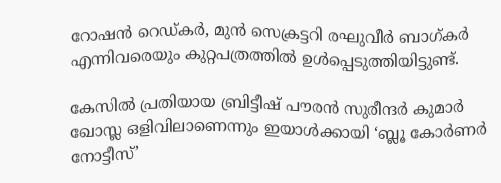റോഷൻ റെഡ്കർ, മുൻ സെക്രട്ടറി രഘുവീർ ബാഗ്കർ എന്നിവരെയും കുറ്റപത്രത്തിൽ ഉൾപ്പെടുത്തിയിട്ടുണ്ട്.

കേസിൽ പ്രതിയായ ബ്രിട്ടീഷ് പൗരൻ സുരീന്ദർ കുമാർ ഖോസ്ല ഒളിവിലാണെന്നും ഇയാൾക്കായി ‘ബ്ലൂ കോർണർ നോട്ടീസ്’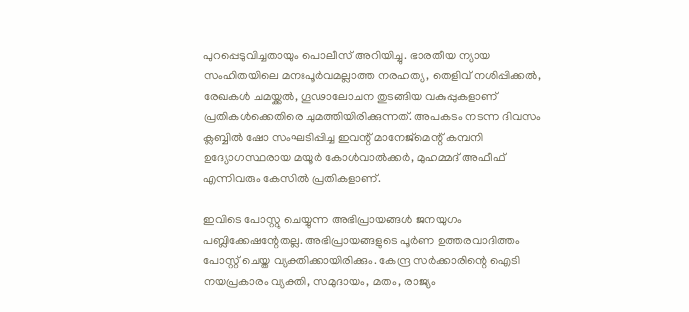പുറപ്പെടുവിച്ചതായും പൊലീസ് അറിയിച്ചു. ഭാരതീയ ന്യായ സംഹിതയിലെ മനഃപൂർവമല്ലാത്ത നരഹത്യ, തെളിവ് നശിപ്പിക്കൽ, രേഖകൾ ചമയ്ക്കൽ, ഗൂഢാലോചന തുടങ്ങിയ വകുപ്പുകളാണ് പ്രതികൾക്കെതിരെ ചുമത്തിയിരിക്കുന്നത്. അപകടം നടന്ന ദിവസം ക്ലബ്ബിൽ ഷോ സംഘടിപ്പിച്ച ഇവന്റ് മാനേജ്‌മെന്റ് കമ്പനി ഉദ്യോഗസ്ഥരായ മയൂർ കോൾവാൽക്കർ, മുഹമ്മദ് അഫീഫ് എന്നിവരും കേസിൽ പ്രതികളാണ്.

ഇവിടെ പോസ്റ്റു ചെയ്യുന്ന അഭിപ്രായങ്ങള്‍ ജനയുഗം പബ്ലിക്കേഷന്റേതല്ല. അഭിപ്രായങ്ങളുടെ പൂര്‍ണ ഉത്തരവാദിത്തം പോസ്റ്റ് ചെയ്ത വ്യക്തിക്കായിരിക്കും. കേന്ദ്ര സര്‍ക്കാരിന്റെ ഐടി നയപ്രകാരം വ്യക്തി, സമുദായം, മതം, രാജ്യം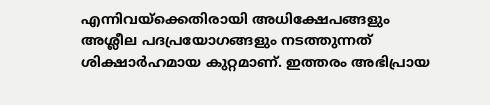എന്നിവയ്‌ക്കെതിരായി അധിക്ഷേപങ്ങളും അശ്ലീല പദപ്രയോഗങ്ങളും നടത്തുന്നത് ശിക്ഷാര്‍ഹമായ കുറ്റമാണ്. ഇത്തരം അഭിപ്രായ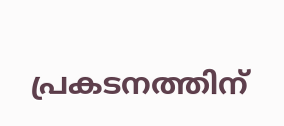പ്രകടനത്തിന്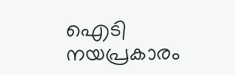ഐടി നയപ്രകാരം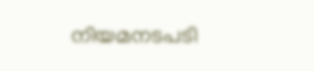നിയമനടപടി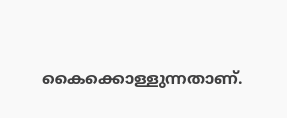കൈക്കൊള്ളുന്നതാണ്.